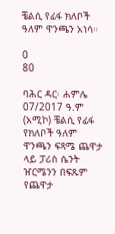ቼልሲ የፊፋ ክለቦች ዓለም ዋንጫን አነሳ።

0
80

ባሕር ዳር፡ ሐምሌ 07/2017 ዓ.ም (አሚኮ) ቼልሲ የፊፋ የክለቦች ዓለም ዋንጫን ፍጻሜ ጨዋታ ላይ ፓሪስ ሴንት ዠርሜንን በፍጹም የጨዋታ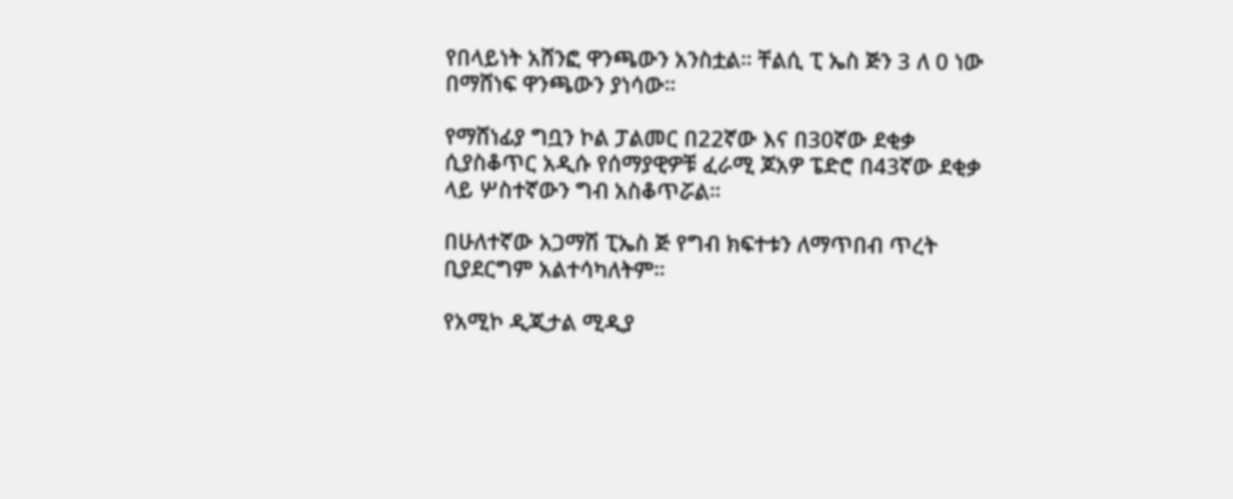የበላይነት አሸንፎ ዋንጫውን አንስቷል። ቸልሲ ፒ ኤስ ጅን 3 ለ 0 ነው በማሸነፍ ዋንጫውን ያነሳው።

የማሸነፊያ ግቧን ኮል ፓልመር በ22ኛው እና በ30ኛው ደቂቃ ሲያስቆጥር አዲሱ የሰማያዊዎቹ ፈራሚ ጆአዎ ፔድሮ በ43ኛው ደቂቃ ላይ ሦስተኛውን ግብ አስቆጥሯል።

በሁለተኛው አጋማሽ ፒኤስ ጅ የግብ ክፍተቱን ለማጥበብ ጥረት ቢያደርግም አልተሳካለትም።

የአሚኮ ዲጂታል ሚዲያ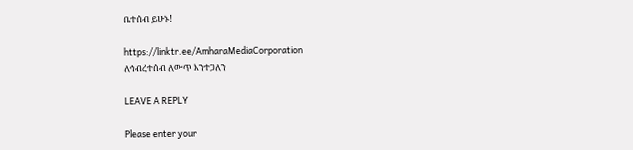ቤተሰብ ይሁኑ!

https://linktr.ee/AmharaMediaCorporation
ለኅብረተሰብ ለውጥ እንተጋለን

LEAVE A REPLY

Please enter your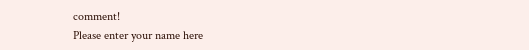comment!
Please enter your name here